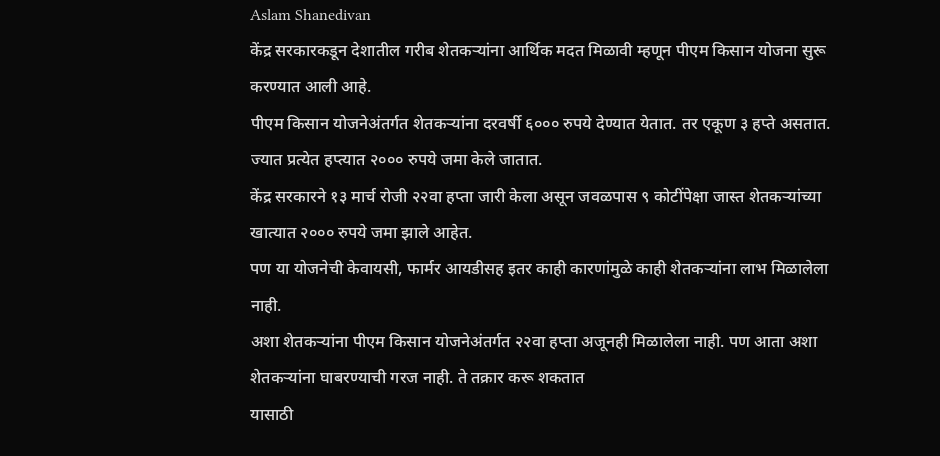Aslam Shanedivan
केंद्र सरकारकडून देशातील गरीब शेतकऱ्यांना आर्थिक मदत मिळावी म्हणून पीएम किसान योजना सुरू करण्यात आली आहे.
पीएम किसान योजनेअंतर्गत शेतकऱ्यांना दरवर्षी ६००० रुपये देण्यात येतात. तर एकूण ३ हप्ते असतात. ज्यात प्रत्येत हप्त्यात २००० रुपये जमा केले जातात.
केंद्र सरकारने १३ मार्च रोजी २२वा हप्ता जारी केला असून जवळपास ९ कोटींपेक्षा जास्त शेतकऱ्यांच्या खात्यात २००० रुपये जमा झाले आहेत.
पण या योजनेची केवायसी, फार्मर आयडीसह इतर काही कारणांमुळे काही शेतकऱ्यांना लाभ मिळालेला नाही.
अशा शेतकऱ्यांना पीएम किसान योजनेअंतर्गत २२वा हप्ता अजूनही मिळालेला नाही. पण आता अशा शेतकऱ्यांना घाबरण्याची गरज नाही. ते तक्रार करू शकतात
यासाठी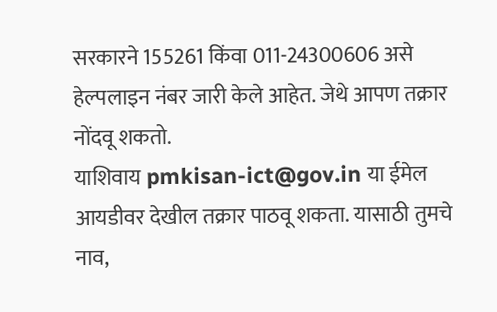सरकारने 155261 किंवा 011-24300606 असे हेल्पलाइन नंबर जारी केले आहेत. जेथे आपण तक्रार नोंदवू शकतो.
याशिवाय pmkisan-ict@gov.in या ईमेल आयडीवर देखील तक्रार पाठवू शकता. यासाठी तुमचे नाव,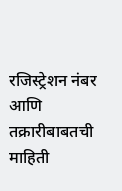रजिस्ट्रेशन नंबर आणि तक्रारीबाबतची माहिती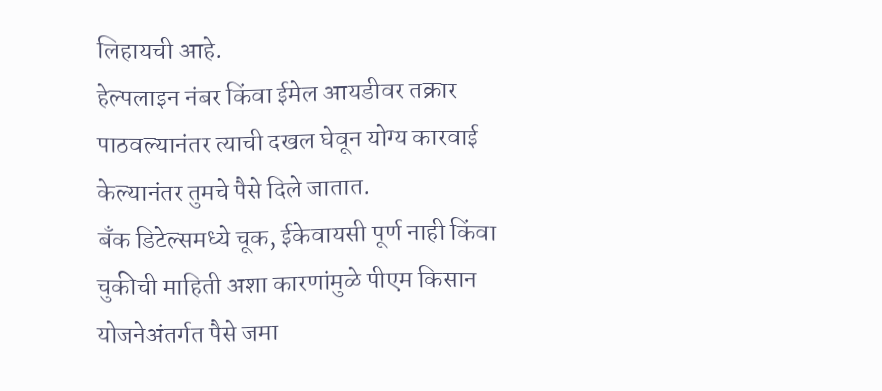लिहायची आहे.
हेल्पलाइन नंबर किंवा ईमेल आयडीवर तक्रार पाठवल्यानंतर त्याची दखल घेवून योग्य कारवाई केल्यानंतर तुमचे पैसे दिले जातात.
बँक डिटेल्समध्ये चूक, ईकेवायसी पूर्ण नाही किंवा चुकीची माहिती अशा कारणांमुळे पीएम किसान योजनेअंतर्गत पैसे जमा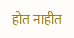होत नाहीत